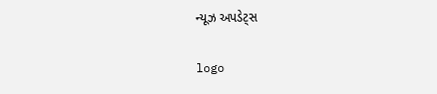ન્યૂઝ અપડેટ્સ

logo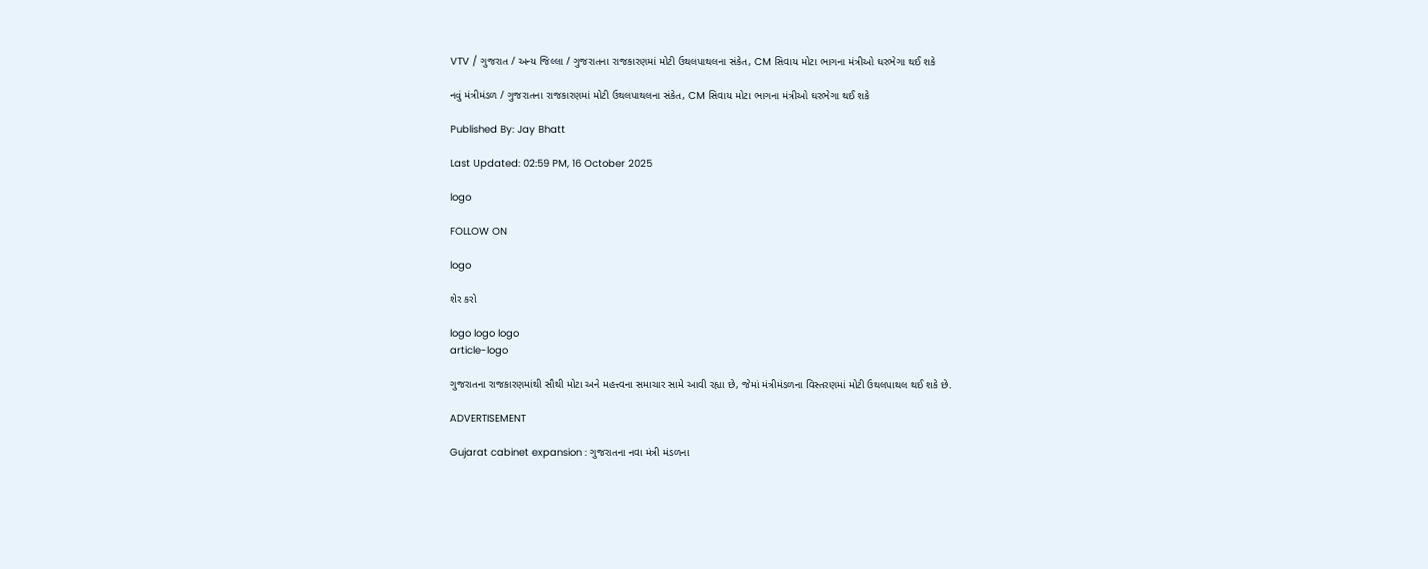VTV / ગુજરાત / અન્ય જિલ્લા / ગુજરાતના રાજકારણમાં મોટી ઉથલપાથલના સંકેત, CM સિવાય મોટા ભાગના મંત્રીઓ ઘરભેગા થઈ શકે

નવું મંત્રીમંડળ / ગુજરાતના રાજકારણમાં મોટી ઉથલપાથલના સંકેત, CM સિવાય મોટા ભાગના મંત્રીઓ ઘરભેગા થઈ શકે

Published By: Jay Bhatt

Last Updated: 02:59 PM, 16 October 2025

logo

FOLLOW ON

logo

શેર કરો

logo logo logo
article-logo

ગુજરાતના રાજકારણમાંથી સૌથી મોટા અને મહત્ત્વના સમાચાર સામે આવી રહ્યા છે, જેમાં મંત્રીમંડળના વિસ્તરણમાં મોટી ઉથલપાથલ થઈ શકે છે.

ADVERTISEMENT

Gujarat cabinet expansion : ગુજરાતના નવા મંત્રી મંડળના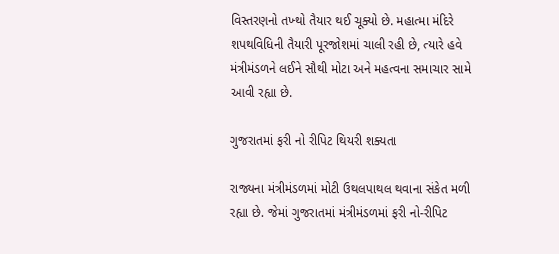વિસ્તરણનો તખ્થો તૈયાર થઈ ચૂક્યો છે. મહાત્મા મંદિરે શપથવિધિની તૈયારી પૂરજોશમાં ચાલી રહી છે, ત્યારે હવે મંત્રીમંડળને લઈને સૌથી મોટા અને મહત્વના સમાચાર સામે આવી રહ્યા છે.

ગુજરાતમાં ફરી નો રીપિટ થિયરી શક્યતા

રાજ્યના મંત્રીમંડળમાં મોટી ઉથલપાથલ થવાના સંકેત મળી રહ્યા છે. જેમાં ગુજરાતમાં મંત્રીમંડળમાં ફરી નો-રીપિટ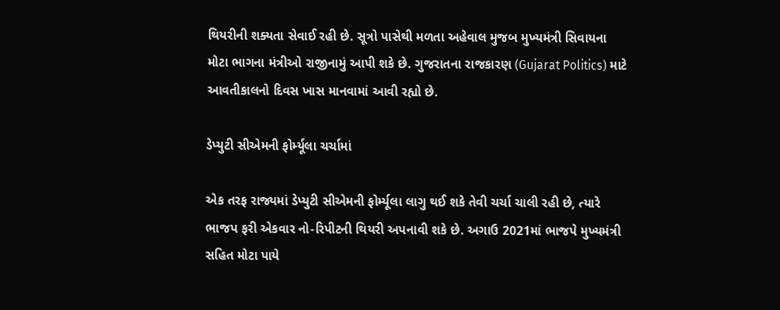થિયરીની શક્યતા સેવાઈ રહી છે. સૂત્રો પાસેથી મળતા અહેવાલ મુજબ મુખ્યમંત્રી સિવાયના મોટા ભાગના મંત્રીઓ રાજીનામું આપી શકે છે. ગુજરાતના રાજકારણ (Gujarat Politics) માટે આવતીકાલનો દિવસ ખાસ માનવામાં આવી રહ્યો છે.

ડેપ્યુટી સીએમની ફોર્મ્યૂલા ચર્ચામાં

એક તરફ રાજ્યમાં ડેપ્યુટી સીએમની ફોર્મ્યૂલા લાગુ થઈ શકે તેવી ચર્ચા ચાલી રહી છે, ત્યારે ભાજપ ફરી એકવાર નો-રિપીટની થિયરી અપનાવી શકે છે. અગાઉ 2021માં ભાજપે મુખ્યમંત્રી સહિત મોટા પાયે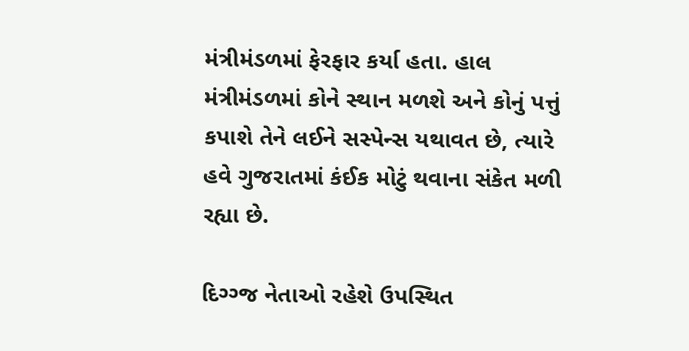મંત્રીમંડળમાં ફેરફાર કર્યા હતા. હાલ મંત્રીમંડળમાં કોને સ્થાન મળશે અને કોનું પત્તું કપાશે તેને લઈને સસ્પેન્સ યથાવત છે, ત્યારે હવે ગુજરાતમાં કંઈક મોટું થવાના સંકેત મળી રહ્યા છે.

દિગ્ગ્જ નેતાઓ રહેશે ઉપસ્થિત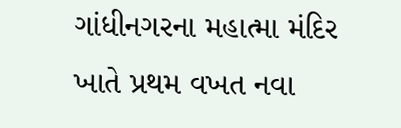ગાંધીનગરના મહાત્મા મંદિર ખાતે પ્રથમ વખત નવા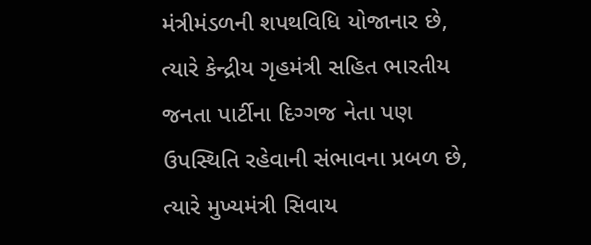મંત્રીમંડળની શપથવિધિ યોજાનાર છે, ત્યારે કેન્દ્રીય ગૃહમંત્રી સહિત ભારતીય જનતા પાર્ટીના દિગ્ગજ નેતા પણ ઉપસ્થિતિ રહેવાની સંભાવના પ્રબળ છે, ત્યારે મુખ્યમંત્રી સિવાય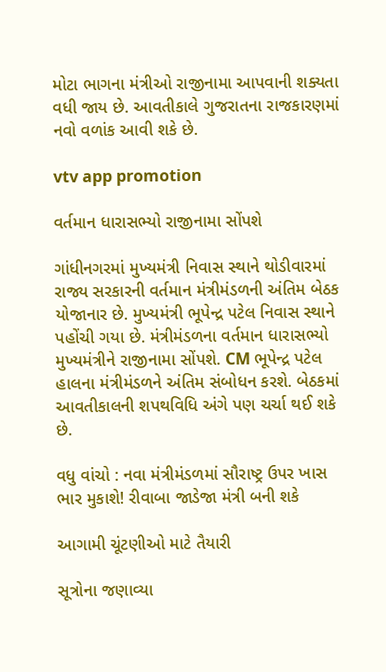મોટા ભાગના મંત્રીઓ રાજીનામા આપવાની શક્યતા વધી જાય છે. આવતીકાલે ગુજરાતના રાજકારણમાં નવો વળાંક આવી શકે છે.

vtv app promotion

વર્તમાન ધારાસભ્યો રાજીનામા સોંપશે

ગાંધીનગરમાં મુખ્યમંત્રી નિવાસ સ્થાને થોડીવારમાં રાજ્ય સરકારની વર્તમાન મંત્રીમંડળની અંતિમ બેઠક યોજાનાર છે. મુખ્યમંત્રી ભૂપેન્દ્ર પટેલ નિવાસ સ્થાને પહોંચી ગયા છે. મંત્રીમંડળના વર્તમાન ધારાસભ્યો મુખ્યમંત્રીને રાજીનામા સોંપશે. CM ભૂપેન્દ્ર પટેલ હાલના મંત્રીમંડળને અંતિમ સંબોધન કરશે. બેઠકમાં આવતીકાલની શપથવિધિ અંગે પણ ચર્ચા થઈ શકે છે.

વધુ વાંચો : નવા મંત્રીમંડળમાં સૌરાષ્ટ્ર ઉપર ખાસ ભાર મુકાશે! રીવાબા જાડેજા મંત્રી બની શકે

આગામી ચૂંટણીઓ માટે તૈયારી

સૂત્રોના જણાવ્યા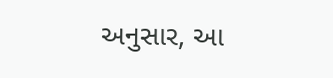અનુસાર, આ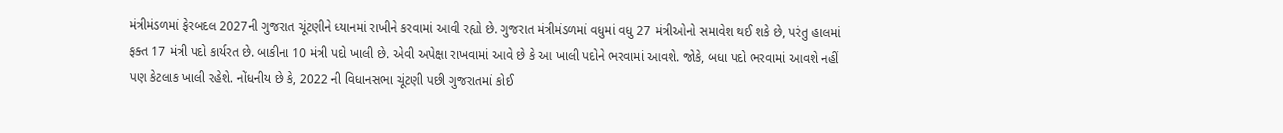મંત્રીમંડળમાં ફેરબદલ 2027ની ગુજરાત ચૂંટણીને ધ્યાનમાં રાખીને કરવામાં આવી રહ્યો છે. ગુજરાત મંત્રીમંડળમાં વધુમાં વધુ 27 મંત્રીઓનો સમાવેશ થઈ શકે છે, પરંતુ હાલમાં ફક્ત 17 મંત્રી પદો કાર્યરત છે. બાકીના 10 મંત્રી પદો ખાલી છે. એવી અપેક્ષા રાખવામાં આવે છે કે આ ખાલી પદોને ભરવામાં આવશે. જોકે, બધા પદો ભરવામાં આવશે નહીં પણ કેટલાક ખાલી રહેશે. નોંધનીય છે કે, 2022 ની વિધાનસભા ચૂંટણી પછી ગુજરાતમાં કોઈ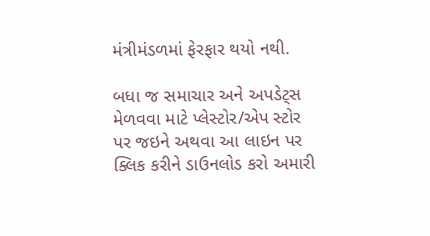મંત્રીમંડળમાં ફેરફાર થયો નથી.

બધા જ સમાચાર અને અપડેટ્સ મેળવવા માટે પ્લેસ્ટોર/એપ સ્ટોર પર જઇને અથવા આ લાઇન પર ક્લિક કરીને ડાઉનલોડ કરો અમારી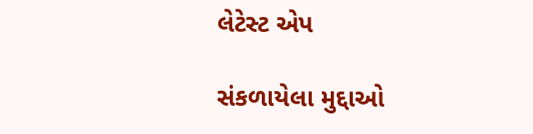લેટેસ્ટ એપ

સંકળાયેલા મુદ્દાઓ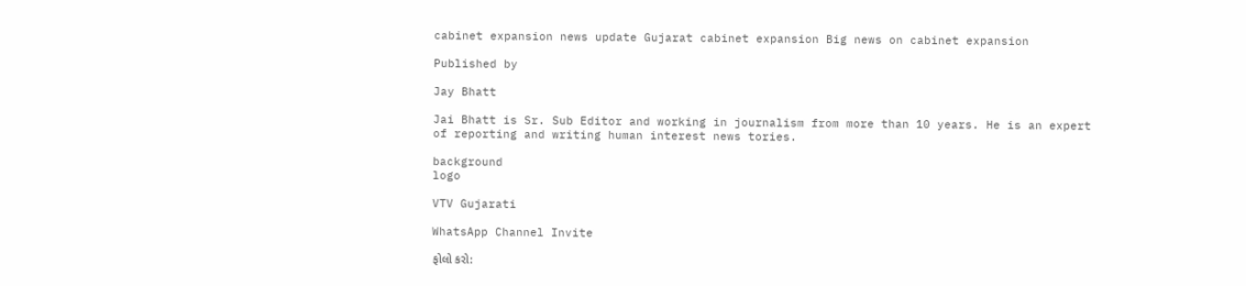cabinet expansion news update Gujarat cabinet expansion Big news on cabinet expansion

Published by

Jay Bhatt

Jai Bhatt is Sr. Sub Editor and working in journalism from more than 10 years. He is an expert of reporting and writing human interest news tories.

background
logo

VTV Gujarati

WhatsApp Channel Invite

ફોલો કરો: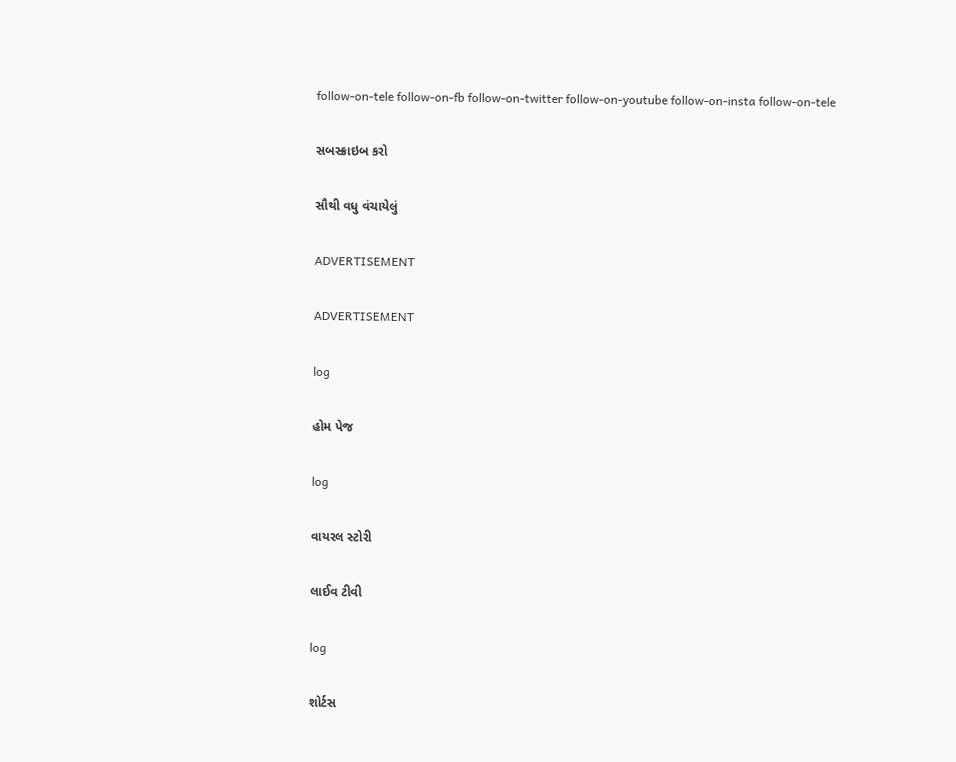follow-on-tele follow-on-fb follow-on-twitter follow-on-youtube follow-on-insta follow-on-tele

સબસ્ક્રાઇબ કરો

સૌથી વધુ વંચાયેલું

ADVERTISEMENT

ADVERTISEMENT

log

હોમ પેજ

log

વાયરલ સ્ટોરી

લાઈવ ટીવી

log

શોર્ટસ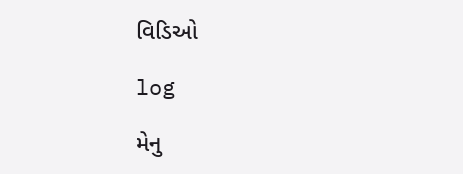વિડિઓ

log

મેનુ